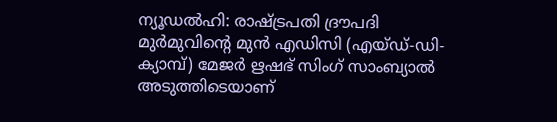ന്യൂഡൽഹി: രാഷ്ട്രപതി ദ്രൗപദി മുർമുവിന്റെ മുൻ എഡിസി (എയ്ഡ്-ഡി-ക്യാമ്പ്) മേജർ ഋഷഭ് സിംഗ് സാംബ്യാൽ അടുത്തിടെയാണ്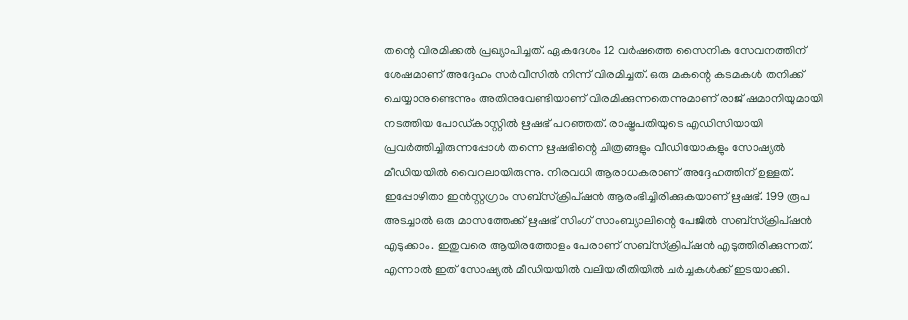തന്റെ വിരമിക്കൽ പ്രഖ്യാപിച്ചത്. ഏകദേശം 12 വർഷത്തെ സൈനിക സേവനത്തിന് ശേഷമാണ് അദ്ദേഹം സർവീസിൽ നിന്ന് വിരമിച്ചത്. ഒരു മകന്റെ കടമകൾ തനിക്ക് ചെയ്യാനുണ്ടെന്നും അതിനുവേണ്ടിയാണ് വിരമിക്കുന്നതെന്നുമാണ് രാജ് ഷമാനിയുമായി നടത്തിയ പോഡ്കാസ്റ്റിൽ ഋഷഭ് പറഞ്ഞത്. രാഷ്ട്രപതിയുടെ എഡിസിയായി പ്രവർത്തിച്ചിരുന്നപ്പോൾ തന്നെ ഋഷഭിന്റെ ചിത്രങ്ങളും വീഡിയോകളും സോഷ്യൽ മീഡിയയിൽ വൈറലായിരുന്നു. നിരവധി ആരാധകരാണ് അദ്ദേഹത്തിന് ഉള്ളത്.
ഇപ്പോഴിതാ ഇൻസ്റ്റഗ്രാം സബ്സ്ക്രിപ്ഷൻ ആരംഭിച്ചിരിക്കുകയാണ് ഋഷഭ്. 199 രൂപ അടച്ചാൽ ഒരു മാസത്തേക്ക് ഋഷഭ് സിംഗ് സാംബ്യാലിന്റെ പേജിൽ സബ്സ്ക്രിപ്ഷൻ എടുക്കാം. ഇതുവരെ ആയിരത്തോളം പേരാണ് സബ്സ്ക്രിപ്ഷൻ എടുത്തിരിക്കുന്നത്. എന്നാൽ ഇത് സോഷ്യൽ മീഡിയയിൽ വലിയരീതിയിൽ ചർച്ചകൾക്ക് ഇടയാക്കി.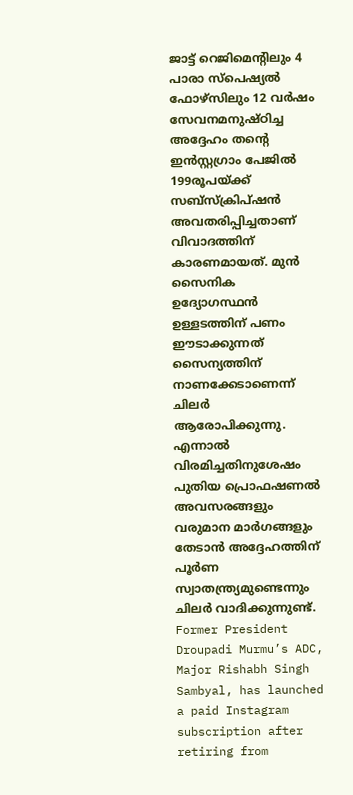ജാട്ട് റെജിമെന്റിലും 4 പാരാ സ്പെഷ്യൽ ഫോഴ്സിലും 12 വർഷം സേവനമനുഷ്ഠിച്ച അദ്ദേഹം തന്റെ ഇൻസ്റ്റഗ്രാം പേജിൽ 199രൂപയ്ക്ക് സബ്സ്ക്രിപ്ഷൻ അവതരിപ്പിച്ചതാണ് വിവാദത്തിന് കാരണമായത്. മുൻ സൈനിക ഉദ്യോഗസ്ഥൻ ഉള്ളടത്തിന് പണം ഈടാക്കുന്നത് സൈന്യത്തിന് നാണക്കേടാണെന്ന് ചിലർ ആരോപിക്കുന്നു. എന്നാൽ വിരമിച്ചതിനുശേഷം പുതിയ പ്രൊഫഷണൽ അവസരങ്ങളും വരുമാന മാർഗങ്ങളും തേടാൻ അദ്ദേഹത്തിന് പൂർണ സ്വാതന്ത്ര്യമുണ്ടെന്നും ചിലർ വാദിക്കുന്നുണ്ട്.
Former President Droupadi Murmu’s ADC, Major Rishabh Singh Sambyal, has launched a paid Instagram subscription after retiring from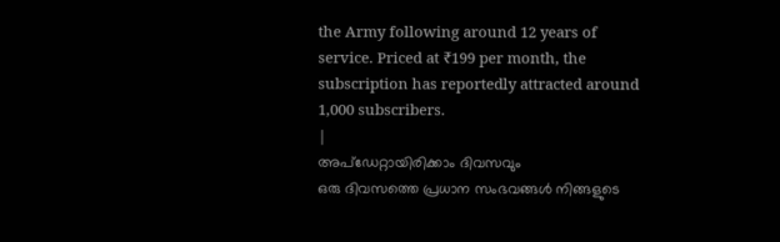the Army following around 12 years of service. Priced at ₹199 per month, the subscription has reportedly attracted around 1,000 subscribers.
|
അപ്ഡേറ്റായിരിക്കാം ദിവസവും
ഒരു ദിവസത്തെ പ്രധാന സംഭവങ്ങൾ നിങ്ങളുടെ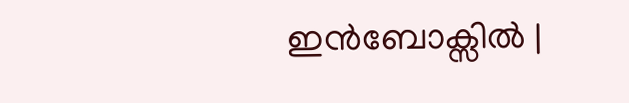ഇൻബോക്സിൽ |